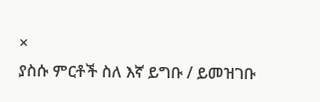×
ያስሱ ምርቶች ስለ እኛ ይግቡ / ይመዝገቡ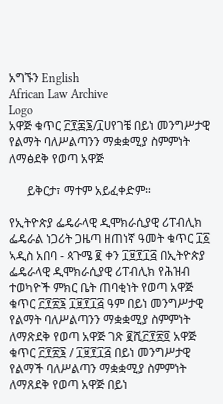አግኙን English
African Law Archive
Logo
አዋጅ ቁጥር ፫፻፷፮/፲ሀየገቼ በይነ መንግሥታዊ የልማት ባለሥልጣንን ማቋቋሚያ ስምምነት ለማፅደቅ የወጣ አዋጅ

      ይቅርታ፣ ማተም አይፈቀድም።

የኢትዮጵያ ፌዴራላዊ ዲሞክራሲያዊ ሪፐብሊክ ፌዴራል ነጋሪት ጋዜጣ ዘጠነኛ ዓመት ቁጥር ፲፩ ኣዲስ አበባ - ጳጉሜ ፪ ቀን ፲፱፻፲፭ በኢትዮጵያ ፌዴራላዊ ዲሞክራሲያዊ ሪፐብሊክ የሕዝብ ተወካዮች ምክር ቤት ጠባቂነት የወጣ አዋጅ ቁጥር ፫፻፳፮ ፲፱፻፲፭ ዓም በይነ መንግሥታዊ የልማት ባለሥልጣንን ማቋቋሚያ ስምምነት ለማጽደቅ የወጣ አዋጅ ገጽ ፪ሺ፫፻፳፬ አዋጅ ቁጥር ፫፻፳፮ / ፲፱፻፲፭ በይነ መንግሥታዊ የልማች ባለሥልጣን ማቋቋሚያ ስምምነት ለማጸደቅ የወጣ አዋጅ በይነ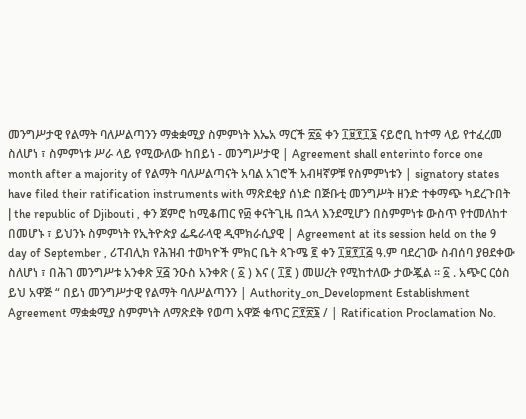መንግሥታዊ የልማት ባለሥልጣንን ማቋቋሚያ ስምምነት እኤአ ማርች ፳፩ ቀን ፲፱፻፲፮ ናይሮቢ ከተማ ላይ የተፈረመ ስለሆነ ፣ ስምምነቱ ሥራ ላይ የሚውለው ከበይነ - መንግሥታዊ | Agreement shall enterinto force one month after a majority of የልማት ባለሥልጣናት አባል አገሮች አብዛኛዎቹ የስምምነቱን | signatory states have filed their ratification instruments with ማጽደቂያ ሰነድ በጅቡቲ መንግሥት ዘንድ ተቀማጭ ካደረጉበት | the republic of Djibouti , ቀን ጀምሮ ከሚቆጠር የ፴ ቀናትጊዜ በኋላ እንደሚሆን በስምምነቱ ውስጥ የተመለከተ በመሆኑ ፣ ይህንኑ ስምምነት የኢትዮጵያ ፌዴራላዊ ዲሞክራሲያዊ | Agreement at its session held on the 9 day of September , ሪፐብሊክ የሕዝብ ተወካዮች ምክር ቤት ጳጉሜ ፪ ቀን ፲፱፻፲፭ ዓ.ም ባደረገው ስብሰባ ያፀደቀው ስለሆነ ፣ በሕገ መንግሥቱ አንቀጽ ፶፭ ንዑስ አንቀጽ ( ፩ ) እና ( ፲፪ ) መሠረት የሚከተለው ታውጇል ። ፩ . አጭር ርዕስ ይህ አዋጅ “ በይነ መንግሥታዊ የልማት ባለሥልጣንን | Authority_on_Development Establishment Agreement ማቋቋሚያ ስምምነት ለማጽደቅ የወጣ አዋጅ ቁጥር ፫፻፳፮ / | Ratification Proclamation No.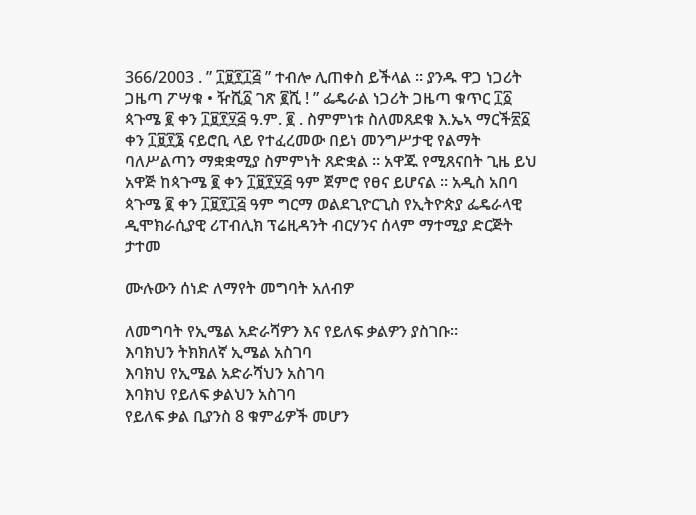366/2003 . ” ፲፱፻፲፭ ” ተብሎ ሊጠቀስ ይችላል ። ያንዱ ዋጋ ነጋሪት ጋዜጣ ፖሣቁ • ዥሺ፩ ገጽ ፪ሺ ! ” ፌዴራል ነጋሪት ጋዜጣ ቁጥር ፲፩ ጳጉሜ ፪ ቀን ፲፱፻፶፭ ዓ.ም. ፪ . ስምምነቱ ስለመጸደቁ እ.ኤኣ ማርች፳፩ ቀን ፲፱፻፮ ናይሮቢ ላይ የተፈረመው በይነ መንግሥታዊ የልማት ባለሥልጣን ማቋቋሚያ ስምምነት ጸድቋል ። አዋጁ የሚጸናበት ጊዜ ይህ አዋጅ ከጳጉሜ ፪ ቀን ፲፱፻፶፭ ዓም ጀምሮ የፀና ይሆናል ። አዲስ አበባ ጳጉሜ ፪ ቀን ፲፱፻፲፭ ዓም ግርማ ወልደጊዮርጊስ የኢትዮጵያ ፌዴራላዊ ዲሞክራሲያዊ ሪፐብሊክ ፕሬዚዳንት ብርሃንና ሰላም ማተሚያ ድርጅት ታተመ

ሙሉውን ሰነድ ለማየት መግባት አለብዎ

ለመግባት የኢሜል አድራሻዎን እና የይለፍ ቃልዎን ያስገቡ።
እባክህን ትክክለኛ ኢሜል አስገባ
እባክህ የኢሜል አድራሻህን አስገባ
እባክህ የይለፍ ቃልህን አስገባ
የይለፍ ቃል ቢያንስ 8 ቁምፊዎች መሆን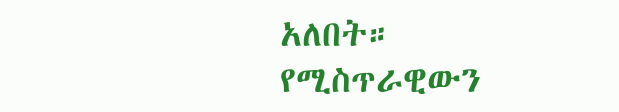አለበት።
የሚስጥራዊውን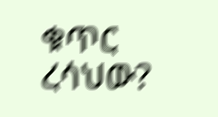ቁጥር ረሳህው?